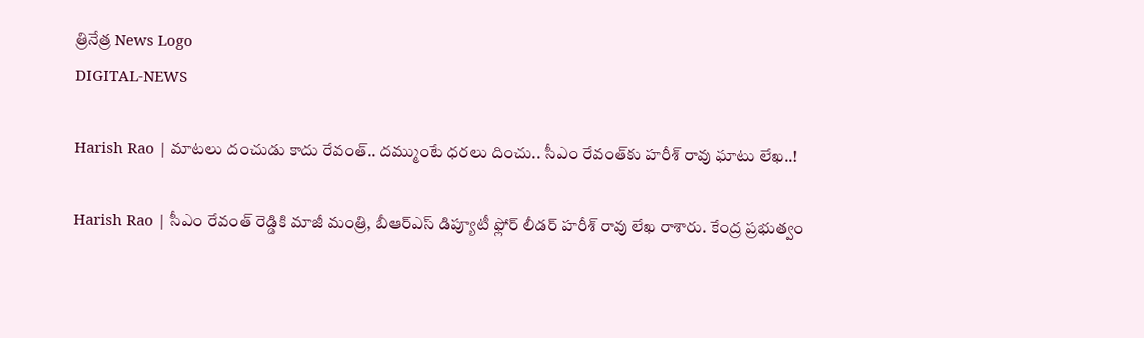త్రినేత్ర News Logo
DIGITAL-NEWS

Harish Rao | మాటలు దంచుడు కాదు రేవంత్.. దమ్ముంటే ధరలు దించు.. సీఎం రేవంత్‌కు హరీశ్ రావు ఘాటు లేఖ‌..!

Harish Rao | సీఎం రేవంత్ రెడ్డికి మాజీ మంత్రి, బీఆర్ఎస్ డిప్యూటీ ఫ్లోర్ లీడర్ హరీశ్ రావు లేఖ రాశారు. కేంద్ర ప్రభుత్వం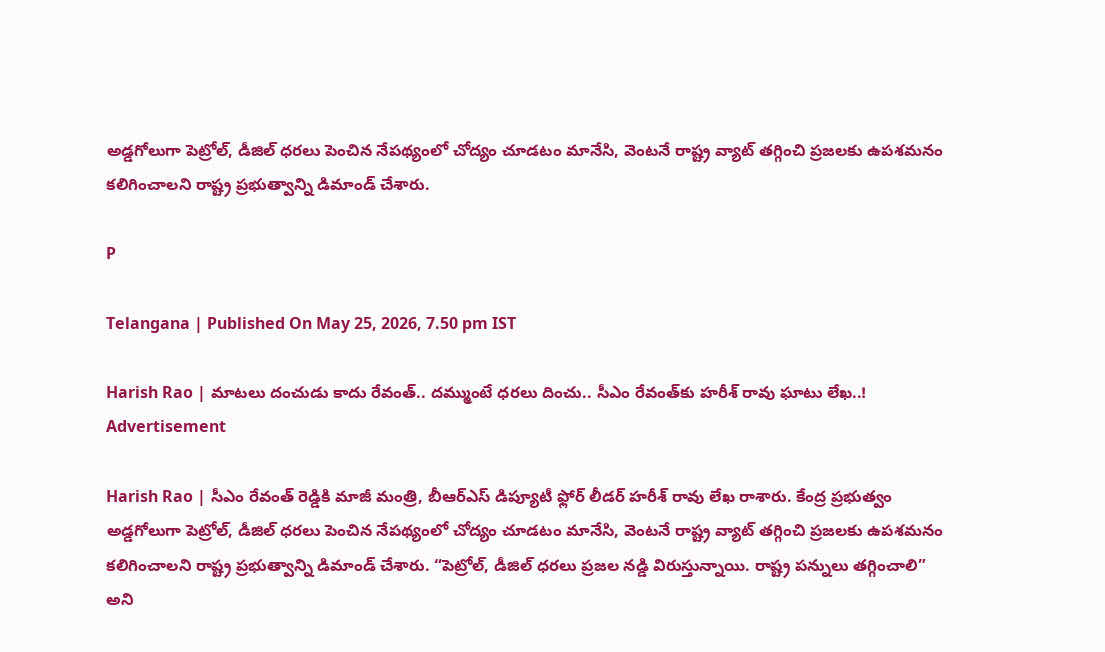అడ్డగోలుగా పెట్రోల్, డీజిల్ ధరలు పెంచిన నేపథ్యంలో చోద్యం చూడటం మానేసి, వెంటనే రాష్ట్ర వ్యాట్ తగ్గించి ప్రజలకు ఉపశమనం కలిగించాలని రాష్ట్ర ప్రభుత్వాన్ని డిమాండ్ చేశారు.

P

Telangana | Published On May 25, 2026, 7.50 pm IST

Harish Rao | మాటలు దంచుడు కాదు రేవంత్.. దమ్ముంటే ధరలు దించు.. సీఎం రేవంత్‌కు హరీశ్ రావు ఘాటు లేఖ‌..!
Advertisement

Harish Rao | సీఎం రేవంత్ రెడ్డికి మాజీ మంత్రి, బీఆర్ఎస్ డిప్యూటీ ఫ్లోర్ లీడర్ హరీశ్ రావు లేఖ రాశారు. కేంద్ర ప్రభుత్వం అడ్డగోలుగా పెట్రోల్, డీజిల్ ధరలు పెంచిన నేపథ్యంలో చోద్యం చూడటం మానేసి, వెంటనే రాష్ట్ర వ్యాట్ తగ్గించి ప్రజలకు ఉపశమనం కలిగించాలని రాష్ట్ర ప్రభుత్వాన్ని డిమాండ్ చేశారు. “పెట్రోల్, డీజిల్ ధరలు ప్రజల నడ్డి విరుస్తున్నాయి. రాష్ట్ర పన్నులు తగ్గించాలి” అని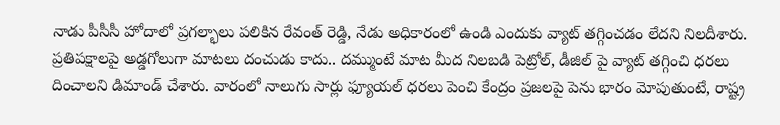నాడు పీసీసీ హోదాలో ప్రగల్భాలు పలికిన రేవంత్ రెడ్డి, నేడు అధికారంలో ఉండి ఎందుకు వ్యాట్ తగ్గించడం లేదని నిలదీశారు. ప్రతిపక్షాలపై అడ్డగోలుగా మాటలు దంచుడు కాదు.. దమ్ముంటే మాట మీద నిలబడి పెట్రోల్, డీజిల్ పై వ్యాట్ తగ్గించి ధరలు దించాలని డిమాండ్ చేశారు. వారంలో నాలుగు సార్లు ఫ్యూయల్ ధరలు పెంచి కేంద్రం ప్రజలపై పెను భారం మోపుతుంటే, రాష్ట్ర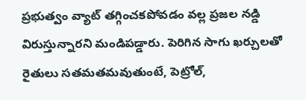ప్రభుత్వం వ్యాట్ తగ్గించకపోవడం వల్ల ప్రజల నడ్డి విరుస్తున్నారని మండిపడ్డారు. పెరిగిన సాగు ఖర్చులతో రైతులు సతమతమవుతుంటే, పెట్రోల్,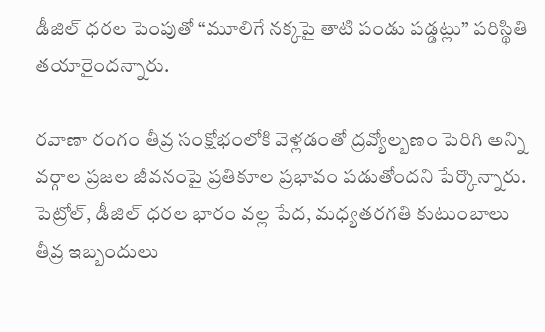డీజిల్ ధరల పెంపుతో “మూలిగే నక్కపై తాటి పండు పడ్డట్లు” పరిస్థితి తయారైందన్నారు.

రవాణా రంగం తీవ్ర సంక్షోభంలోకి వెళ్లడంతో ద్రవ్యోల్బణం పెరిగి అన్ని వర్గాల ప్రజల జీవనంపై ప్రతికూల ప్రభావం పడుతోందని పేర్కొన్నారు. పెట్రోల్, డీజిల్ ధరల భారం వల్ల పేద, మధ్యతరగతి కుటుంబాలు తీవ్ర ఇబ్బందులు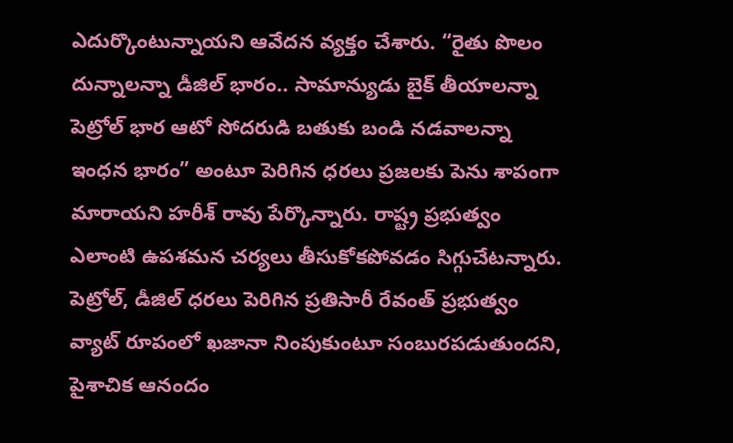ఎదుర్కొంటున్నాయని ఆవేదన వ్యక్తం చేశారు. “రైతు పొలం దున్నాలన్నా డీజిల్ భారం.. సామాన్యుడు బైక్ తీయాలన్నా పెట్రోల్ భార ఆటో సోదరుడి బతుకు బండి నడవాలన్నా ఇంధన భారం” అంటూ పెరిగిన ధరలు ప్రజలకు పెను శాపంగా మారాయని హరీశ్ రావు పేర్కొన్నారు. రాష్ట్ర ప్రభుత్వం ఎలాంటి ఉపశమన చర్యలు తీసుకోకపోవడం సిగ్గుచేటన్నారు. పెట్రోల్, డీజిల్ ధరలు పెరిగిన ప్రతిసారీ రేవంత్ ప్రభుత్వం వ్యాట్ రూపంలో ఖజానా నింపుకుంటూ సంబురపడుతుందని, పైశాచిక ఆనందం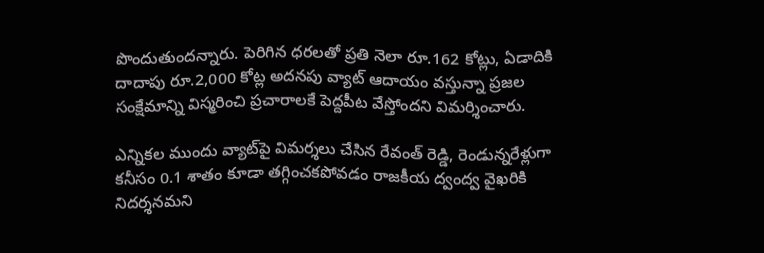పొందుతుందన్నారు. పెరిగిన ధరలతో ప్రతి నెలా రూ.162 కోట్లు, ఏడాదికి దాదాపు రూ.2,000 కోట్ల అదనపు వ్యాట్ ఆదాయం వస్తున్నా ప్రజల సంక్షేమాన్ని విస్మరించి ప్రచారాలకే పెద్దపీట వేస్తోందని విమర్శించారు.

ఎన్నికల ముందు వ్యాట్‌పై విమర్శలు చేసిన రేవంత్ రెడ్డి, రెండున్నరేళ్లుగా కనీసం 0.1 శాతం కూడా తగ్గించకపోవడం రాజకీయ ద్వంద్వ వైఖరికి నిదర్శనమని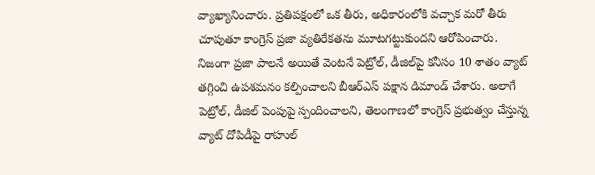వ్యాఖ్యానించారు. ప్రతిపక్షంలో ఒక తీరు, అధికారంలోకి వచ్చాక మరో తీరు చూపుతూ కాంగ్రెస్ ప్రజా వ్యతిరేకతను మూటగట్టుకుందని ఆరోపించారు. నిజంగా ప్రజా పాలనే అయితే వెంటనే పెట్రోల్, డీజిల్‌పై కనీసం 10 శాతం వ్యాట్ తగ్గించి ఉపశమనం కల్పించాలని బీఆర్ఎస్ పక్షాన డిమాండ్ చేశారు. అలాగే పెట్రోల్, డీజిల్ పెంపుపై స్పందించాలని, తెలంగాణలో కాంగ్రెస్ ప్రభుత్వం చేస్తున్న వ్యాట్ దోపిడీపై రాహుల్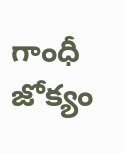గాంధీ జోక్యం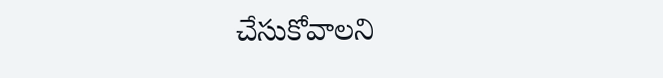చేసుకోవాలని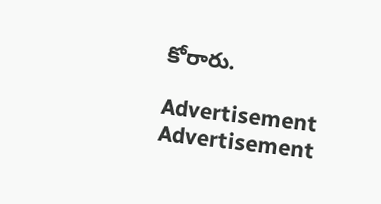కోరారు.

Advertisement
Advertisement